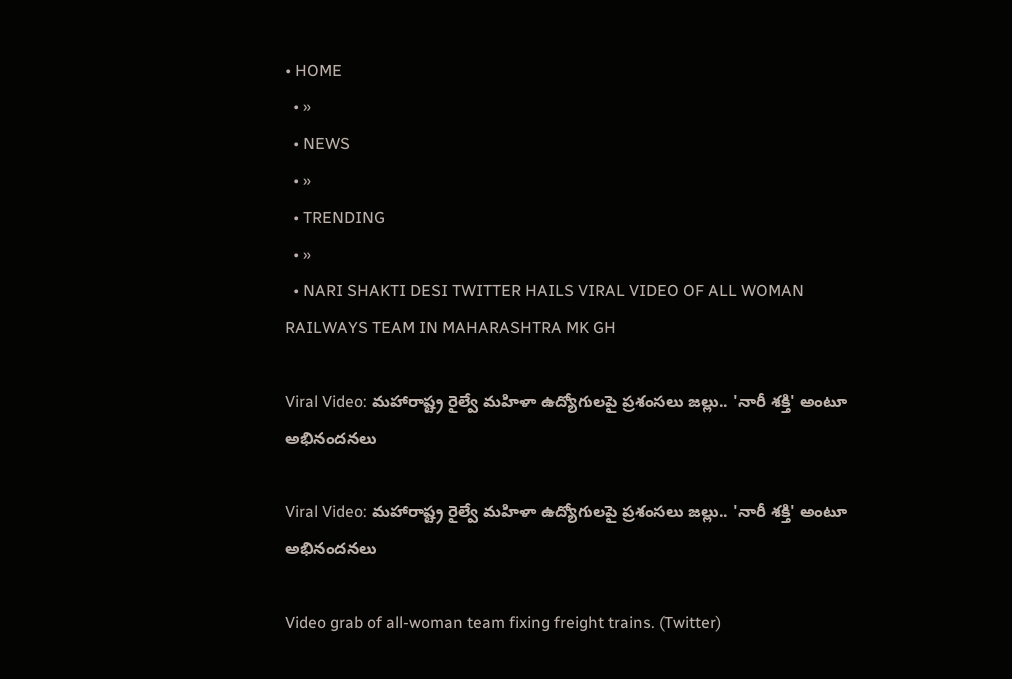• HOME
  • »
  • NEWS
  • »
  • TRENDING
  • »
  • NARI SHAKTI DESI TWITTER HAILS VIRAL VIDEO OF ALL WOMAN RAILWAYS TEAM IN MAHARASHTRA MK GH

Viral Video: మహారాష్ట్ర రైల్వే మహిళా ఉద్యోగులపై ప్రశంసలు జల్లు.. 'నారీ శక్తి' అంటూ అభినందనలు

Viral Video: మహారాష్ట్ర రైల్వే మహిళా ఉద్యోగులపై ప్రశంసలు జల్లు.. 'నారీ శక్తి' అంటూ అభినందనలు

Video grab of all-woman team fixing freight trains. (Twitter)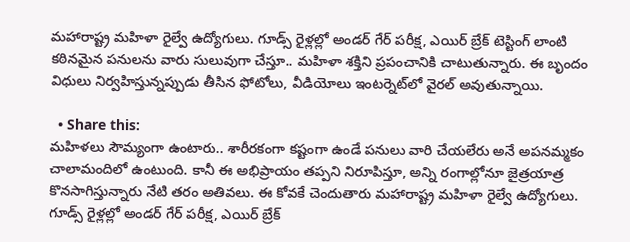మహారాష్ట్ర మహిళా రైల్వే ఉద్యోగులు. గూడ్స్ రైళ్లల్లో అండర్ గేర్ పరీక్ష, ఎయిర్ బ్రేక్ టెస్టింగ్ లాంటి కఠినమైన పనులను వారు సులువుగా చేస్తూ.. మహిళా శక్తిని ప్రపంచానికి చాటుతున్నారు. ఈ బృందం విధులు నిర్వహిస్తున్నప్పుడు తీసిన ఫోటోలు, వీడియోలు ఇంటర్నెట్‌లో వైరల్ అవుతున్నాయి.

  • Share this:
మహిళలు సౌమ్యంగా ఉంటారు.. శారీరకంగా కష్టంగా ఉండే పనులు వారి చేయలేరు అనే అపనమ్మకం చాలామందిలో ఉంటుంది. కానీ ఈ అభిప్రాయం తప్పని నిరూపిస్తూ, అన్ని రంగాల్లోనూ జైత్రయాత్ర కొనసాగిస్తున్నారు నేటి తరం అతివలు. ఈ కోవకే చెందుతారు మహారాష్ట్ర మహిళా రైల్వే ఉద్యోగులు. గూడ్స్ రైళ్లల్లో అండర్ గేర్ పరీక్ష, ఎయిర్ బ్రేక్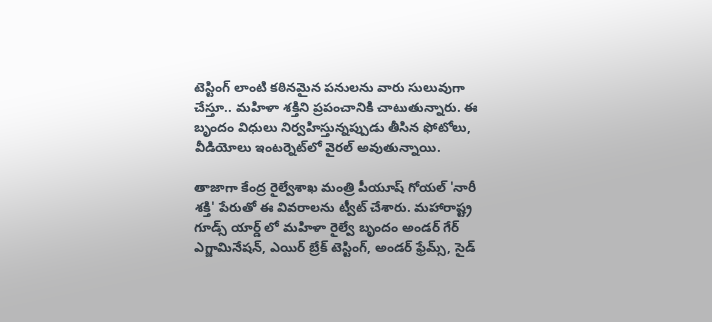టెస్టింగ్ లాంటి కఠినమైన పనులను వారు సులువుగా చేస్తూ.. మహిళా శక్తిని ప్రపంచానికి చాటుతున్నారు. ఈ బృందం విధులు నిర్వహిస్తున్నప్పుడు తీసిన ఫోటోలు, వీడియోలు ఇంటర్నెట్‌లో వైరల్ అవుతున్నాయి.

తాజాగా కేంద్ర రైల్వేశాఖ మంత్రి పీయూష్ గోయల్ 'నారీ శక్తి' పేరుతో ఈ వివరాలను ట్వీట్ చేశారు. మహారాష్ట్ర గూడ్స్ యార్డ్ లో మహిళా రైల్వే బృందం అండర్ గేర్ ఎగ్జామినేషన్, ఎయిర్ బ్రేక్ టెస్టింగ్, అండర్ ఫ్రేమ్స్, సైడ్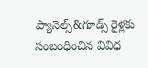ప్యానెల్స్&గూడ్స్ రైళ్లకు సంబంధించిన వివిధ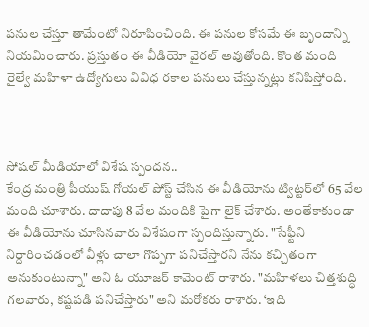పనుల చేస్తూ తామేంటో నిరూపించింది. ఈ పనుల కోసమే ఈ బృందాన్ని నియమించారు. ప్రస్తుతం ఈ వీడియో వైరల్ అవుతోంది. కొంత మంది రైల్వే మహిళా ఉద్యోగులు వివిధ రకాల పనులు చేస్తున్నట్లు కనిపిస్తోంది.



సోషల్ మీడియాలో విశేష స్పందన..
కేంద్ర మంత్రి పీయుష్ గోయల్ పోస్ట్ చేసిన ఈ వీడియోను ట్విట్టర్‌లో 65 వేల మంది చూశారు. దాదాపు 8 వేల మందికి పైగా లైక్ చేశారు. అంతేకాకుండా ఈ వీడియోను చూసినవారు విశేషంగా స్పందిస్తున్నారు. "సేఫ్టీని నిర్దారించడంలో వీళ్లు చాలా గొప్పగా పనిచేస్తారని నేను కచ్చితంగా అనుకుంటున్నా" అని ఓ యూజర్ కామెంట్ రాశారు. "మహిళలు చిత్తశుద్ధి గలవారు, కష్టపడి పనిచేస్తారు" అని మరోకరు రాశారు. ‘ఇది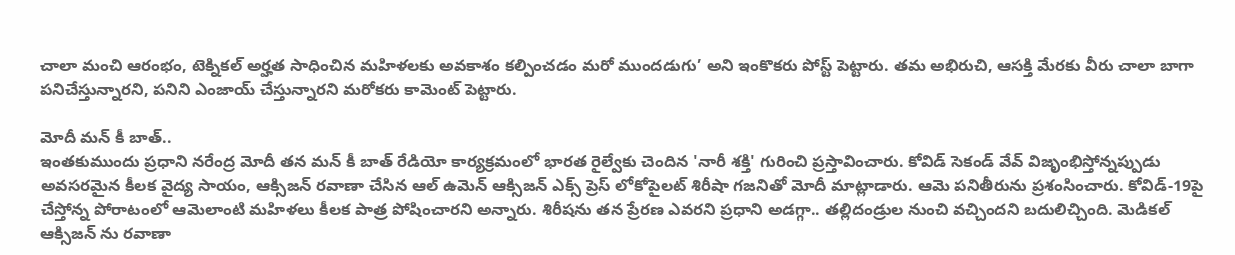చాలా మంచి ఆరంభం, టెక్నికల్ అర్హత సాధించిన మహిళలకు అవకాశం కల్పించడం మరో ముందడుగు’ అని ఇంకొకరు పోస్ట్ పెట్టారు. తమ అభిరుచి, ఆసక్తి మేరకు వీరు చాలా బాగా పనిచేస్తున్నారని, పనిని ఎంజాయ్ చేస్తున్నారని మరోకరు కామెంట్ పెట్టారు.

మోదీ మన్ కీ బాత్..
ఇంతకుముందు ప్రధాని నరేంద్ర మోదీ తన మన్ కీ బాత్ రేడియో కార్యక్రమంలో భారత రైల్వేకు చెందిన 'నారీ శక్తి' గురించి ప్రస్తావించారు. కోవిడ్ సెకండ్ వేవ్ విజృంభిస్తోన్నప్పుడు అవసరమైన కీలక వైద్య సాయం, ఆక్సిజన్ రవాణా చేసిన ఆల్ ఉమెన్ ఆక్సిజన్ ఎక్స్ ప్రెస్ లోకోపైలట్ శిరీషా గజనితో మోదీ మాట్లాడారు. ఆమె పనితీరును ప్రశంసించారు. కోవిడ్-19పై చేస్తోన్న పోరాటంలో ఆమెలాంటి మహిళలు కీలక పాత్ర పోషించారని అన్నారు. శిరీషను తన ప్రేరణ ఎవరని ప్రధాని అడగ్గా.. తల్లిదండ్రుల నుంచి వచ్చిందని బదులిచ్చింది. మెడికల్ ఆక్సిజన్ ను రవాణా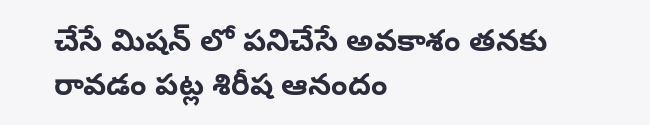చేసే మిషన్ లో పనిచేసే అవకాశం తనకు రావడం పట్ల శిరీష ఆనందం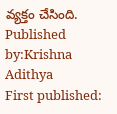వ్యక్తం చేసింది.
Published by:Krishna Adithya
First published: